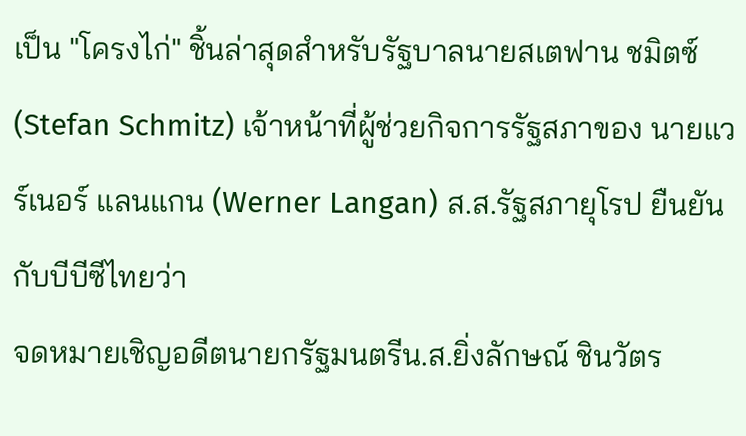เป็น "โครงไก่" ชิ้นล่าสุดสำหรับรัฐบาลนายสเตฟาน ชมิตซ์ (Stefan Schmitz) เจ้าหน้าที่ผู้ช่วยกิจการรัฐสภาของ นายแวร์เนอร์ แลนแกน (Werner Langan) ส.ส.รัฐสภายุโรป ยืนยันกับบีบีซีไทยว่า
จดหมายเชิญอดีตนายกรัฐมนตรีน.ส.ยิ่งลักษณ์ ชินวัตร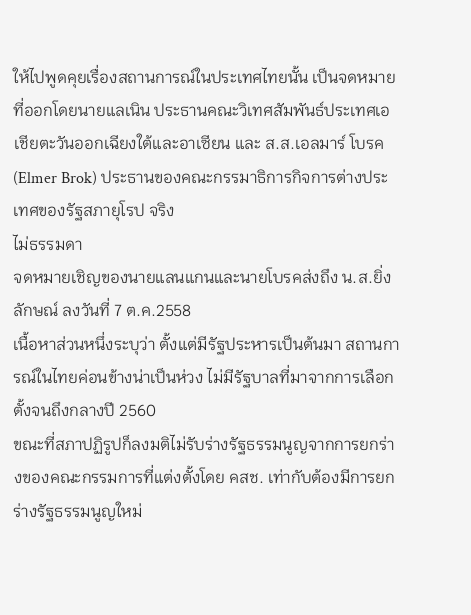ให้ไปพูดคุยเรื่องสถานการณ์ในประเทศไทยนั้น เป็นจดหมายที่ออกโดยนายแลเนิน ประธานคณะวิเทศสัมพันธ์ประเทศเอเชียตะวันออกเฉียงใต้และอาเซียน และ ส.ส.เอลมาร์ โบรค (Elmer Brok) ประธานของคณะกรรมาธิการกิจการต่างประเทศของรัฐสภายุโรป จริง
ไม่ธรรมดา
จดหมายเชิญของนายแลนแกนและนายโบรคส่งถึง น.ส.ยิ่งลักษณ์ ลงวันที่ 7 ต.ค.2558
เนื้อหาส่วนหนึ่งระบุว่า ตั้งแต่มีรัฐประหารเป็นต้นมา สถานการณ์ในไทยค่อนข้างน่าเป็นห่วง ไม่มีรัฐบาลที่มาจากการเลือกตั้งจนถึงกลางปี 2560
ขณะที่สภาปฏิรูปก็ลงมติไม่รับร่างรัฐธรรมนูญจากการยกร่างของคณะกรรมการที่แต่งตั้งโดย คสช. เท่ากับต้องมีการยกร่างรัฐธรรมนูญใหม่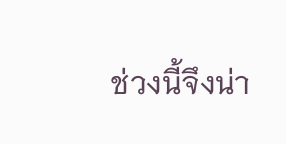ช่วงนี้จึงน่า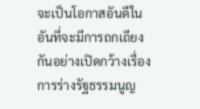จะเป็นโอกาสอันดีในอันที่จะมีการถกเถียงกันอย่างเปิดกว้างเรื่องการร่างรัฐธรรมนูญ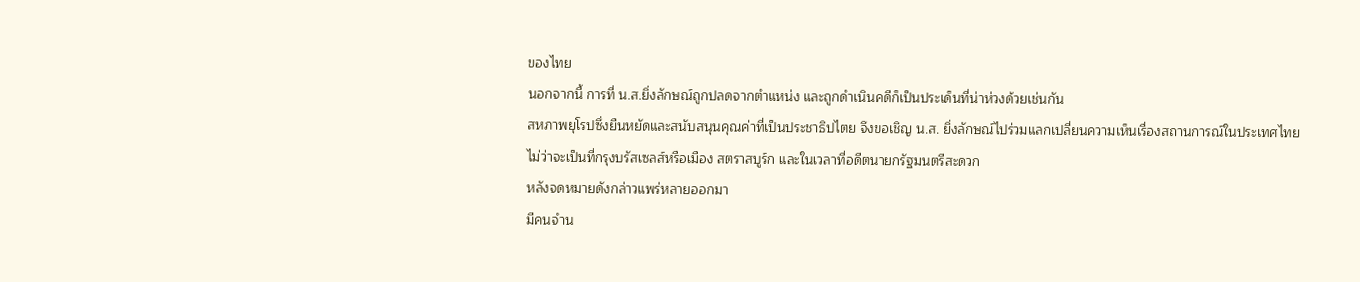ของไทย
นอกจากนี้ การที่ น.ส.ยิ่งลักษณ์ถูกปลดจากตำแหน่ง และถูกดำเนินคดีก็เป็นประเด็นที่น่าห่วงด้วยเช่นกัน
สหภาพยุโรปซึ่งยืนหยัดและสนับสนุนคุณค่าที่เป็นประชาธิปไตย จึงขอเชิญ น.ส. ยิ่งลักษณ์ไปร่วมแลกเปลี่ยนความเห็นเรื่องสถานการณ์ในประเทศไทย
ไม่ว่าจะเป็นที่กรุงบรัสเซลส์หรือเมือง สตราสบูร์ก และในเวลาที่อดีตนายกรัฐมนตรีสะดวก
หลังจดหมายดังกล่าวแพร่หลายออกมา
มีคนจำน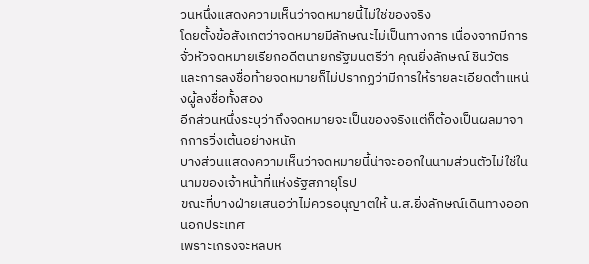วนหนึ่งแสดงความเห็นว่าจดหมายนี้ไม่ใช่ของจริง
โดยตั้งข้อสังเกตว่าจดหมายมีลักษณะไม่เป็นทางการ เนื่องจากมีการจั่วหัวจดหมายเรียกอดีตนายกรัฐมนตรีว่า คุณยิ่งลักษณ์ ชินวัตร
และการลงชื่อท้ายจดหมายก็ไม่ปรากฏว่ามีการให้รายละเอียดตำแหน่งผู้ลงชื่อทั้งสอง
อีกส่วนหนึ่งระบุว่าถึงจดหมายจะเป็นของจริงแต่ก็ต้องเป็นผลมาจากการวิ่งเต้นอย่างหนัก
บางส่วนแสดงความเห็นว่าจดหมายนี้น่าจะออกในนามส่วนตัวไม่ใช่ในนามของเจ้าหน้าที่แห่งรัฐสภายุโรป
ขณะที่บางฝ่ายเสนอว่าไม่ควรอนุญาตให้ น.ส.ยิ่งลักษณ์เดินทางออกนอกประเทศ
เพราะเกรงจะหลบห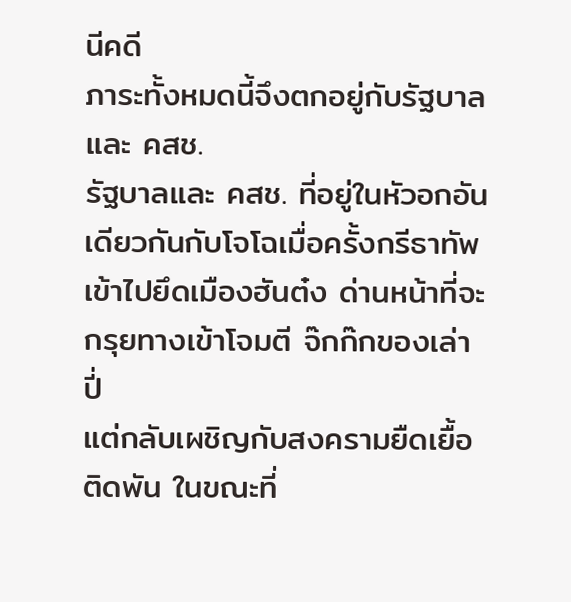นีคดี
ภาระทั้งหมดนี้จึงตกอยู่กับรัฐบาล และ คสช.
รัฐบาลและ คสช. ที่อยู่ในหัวอกอันเดียวกันกับโจโฉเมื่อครั้งกรีธาทัพเข้าไปยึดเมืองฮันต๋ง ด่านหน้าที่จะกรุยทางเข้าโจมตี จ๊กก๊กของเล่าปี่
แต่กลับเผชิญกับสงครามยืดเยื้อติดพัน ในขณะที่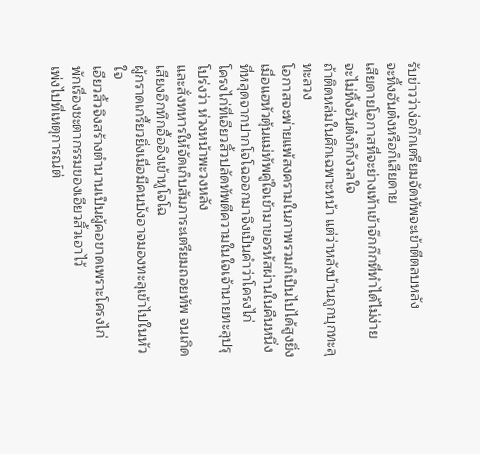รับข่าวว่าง่อก๊กเตรียมจัดทัพจะเข้าตีตลบหลัง
จะทิ้งฮันต๋งหรือก็เสียดาย
เสียดายโอกาสที่จะย่างเท้าเข้าจ๊กก๊กที่ทำได้ไม่ง่าย
จะไม่ทิ้งฮันต๋งก็กังวลใจ
ถ้าติดหล่มในศึกเฉพาะหน้า แต่ว่าหลังบ้านถูกบุกทะลุทะลวง
โอกาสจะพ่ายแพ้สงครามในภาพรวมก็เป็นไปได้สูงยิ่ง
เมื่อแฮหัวตุ้นแม่ทัพคู่ใจเข้ามาขอรหัสผ่านในคืนหนึ่ง ที่หลุดจากปากโจโฉออกมาจึงเป็นคำว่าโครงไก่
โครงไก่ที่เอียวสิ้วปลัดทัพตีความในใจเจ้านายทะลุปรุโปร่งว่า ห่วงหน้าพะวงหลัง
และสั่งทหารให้จัดเก็บสัมภาระเตรียมถอยทัพ จนเกิดเสียงอึกทึกอื้ออึงเข้าหูโจโฉ
ผู้กราดเกรี้ยวยิ่งเมื่อมีคนบังอาจมองทะลุเข้าไปในหัวใจ
เอียวสิ้วจึงสร้างตำนานเป็นผู้คอขาดเพราะโครงไก่
พักเรื่องชะตากรรมของเอียวสิ้วเอาไว้
เพ่งไปที่เหตุการณ์ต่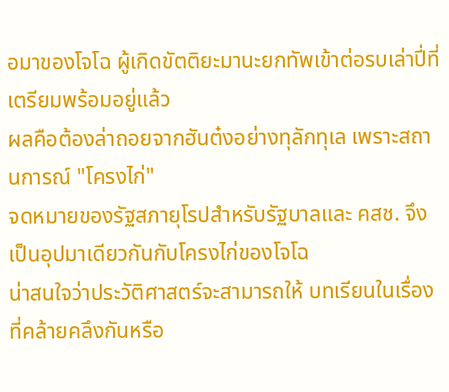อมาของโจโฉ ผู้เกิดขัตติยะมานะยกทัพเข้าต่อรบเล่าปี่ที่เตรียมพร้อมอยู่แล้ว
ผลคือต้องล่าถอยจากฮันต๋งอย่างทุลักทุเล เพราะสถานการณ์ "โครงไก่"
จดหมายของรัฐสภายุโรปสำหรับรัฐบาลและ คสช. จึงเป็นอุปมาเดียวกันกับโครงไก่ของโจโฉ
น่าสนใจว่าประวัติศาสตร์จะสามารถให้ บทเรียนในเรื่องที่คล้ายคลึงกันหรือ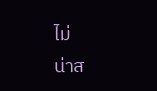ไม่
น่าส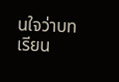นใจว่าบทเรียน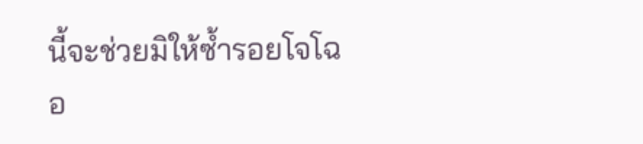นี้จะช่วยมิให้ซ้ำรอยโจโฉอ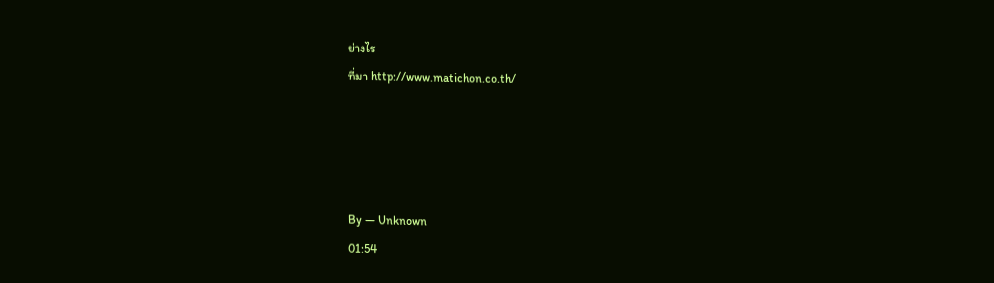ย่างไร
ที่มา http://www.matichon.co.th/




By — Unknown
01:54